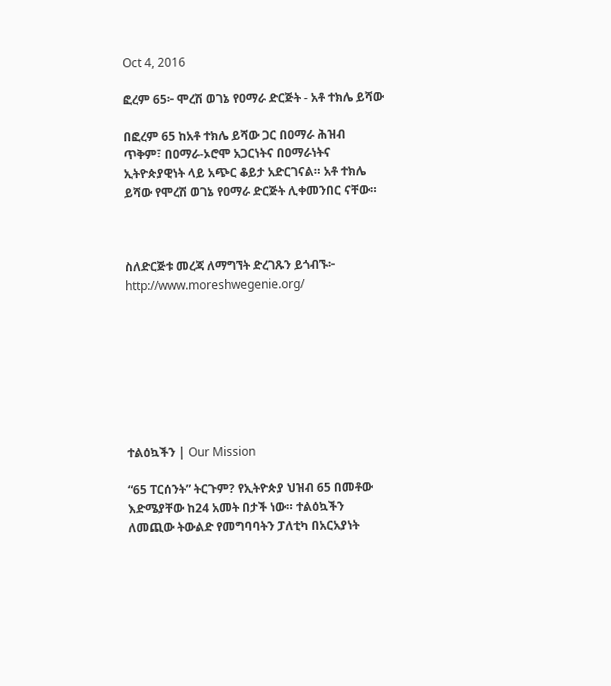Oct 4, 2016

ፎረም 65፦ ሞረሽ ወገኔ የዐማራ ድርጅት - አቶ ተክሌ ይሻው

በፎረም 65 ከአቶ ተክሌ ይሻው ጋር በዐማራ ሕዝብ ጥቅም፣ በዐማራ-ኦሮሞ አጋርነትና በዐማራነትና ኢትዮጵያዊነት ላይ አጭር ቆይታ አድርገናል። አቶ ተክሌ ይሻው የሞረሽ ወገኔ የዐማራ ድርጅት ሊቀመንበር ናቸው።



ስለድርጅቱ መረጃ ለማግኘት ድረገጹን ይጎብኙ፦ http://www.moreshwegenie.org/








ተልዕኳችን | Our Mission

“65 ፐርሰንት” ትርጉም? የኢትዮጵያ ህዝብ 65 በመቶው እድሜያቸው ከ24 አመት በታች ነው። ተልዕኳችን ለመጪው ትውልድ የመግባባትን ፓለቲካ በአርአያነት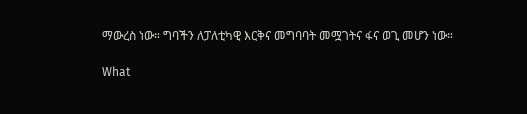ማውረስ ነው። ግባችን ለፓለቲካዊ እርቅና መግባባት መሟገትና ፋና ወጊ መሆን ነው።

What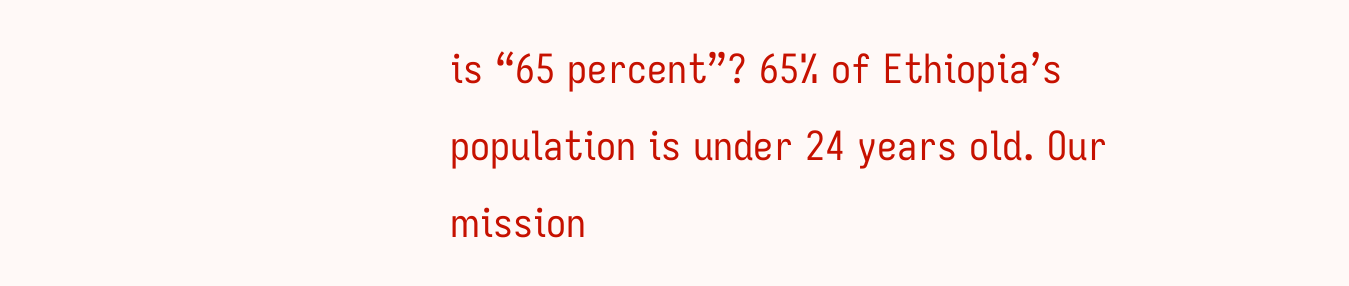is “65 percent”? 65% of Ethiopia’s population is under 24 years old. Our mission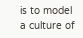is to model a culture of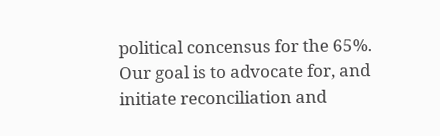political concensus for the 65%. Our goal is to advocate for, and initiate reconciliation and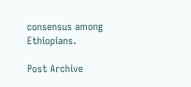consensus among Ethiopians.

Post Archive